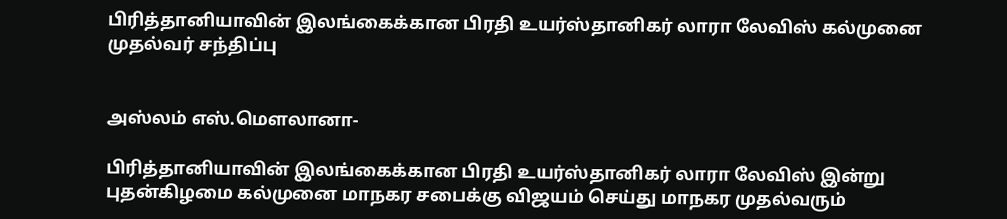பிரித்தானியாவின் இலங்கைக்கான பிரதி உயர்ஸ்தானிகர் லாரா லேவிஸ் கல்முனை முதல்வர் சந்திப்பு


அஸ்லம் எஸ்.மௌலானா-

பிரித்தானியாவின் இலங்கைக்கான பிரதி உயர்ஸ்தானிகர் லாரா லேவிஸ் இன்று புதன்கிழமை கல்முனை மாநகர சபைக்கு விஜயம் செய்து மாநகர முதல்வரும்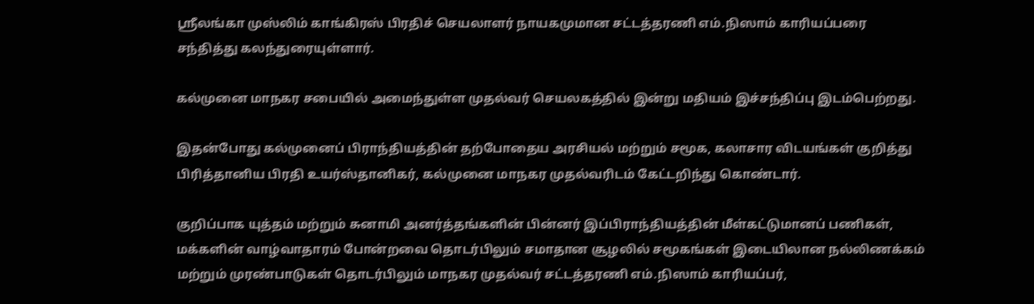ஸ்ரீலங்கா முஸ்லிம் காங்கிரஸ் பிரதிச் செயலாளர் நாயகமுமான சட்டத்தரணி எம்.நிஸாம் காரியப்பரை சந்தித்து கலந்துரையுள்ளார்.

கல்முனை மாநகர சபையில் அமைந்துள்ள முதல்வர் செயலகத்தில் இன்று மதியம் இச்சந்திப்பு இடம்பெற்றது.

இதன்போது கல்முனைப் பிராந்தியத்தின் தற்போதைய அரசியல் மற்றும் சமூக, கலாசார விடயங்கள் குறித்து பிரித்தானிய பிரதி உயர்ஸ்தானிகர், கல்முனை மாநகர முதல்வரிடம் கேட்டறிந்து கொண்டார்.

குறிப்பாக யுத்தம் மற்றும் சுனாமி அனர்த்தங்களின் பின்னர் இப்பிராந்தியத்தின் மீள்கட்டுமானப் பணிகள், மக்களின் வாழ்வாதாரம் போன்றவை தொடர்பிலும் சமாதான சூழலில் சமூகங்கள் இடையிலான நல்லிணக்கம் மற்றும் முரண்பாடுகள் தொடர்பிலும் மாநகர முதல்வர் சட்டத்தரணி எம்.நிஸாம் காரியப்பர்,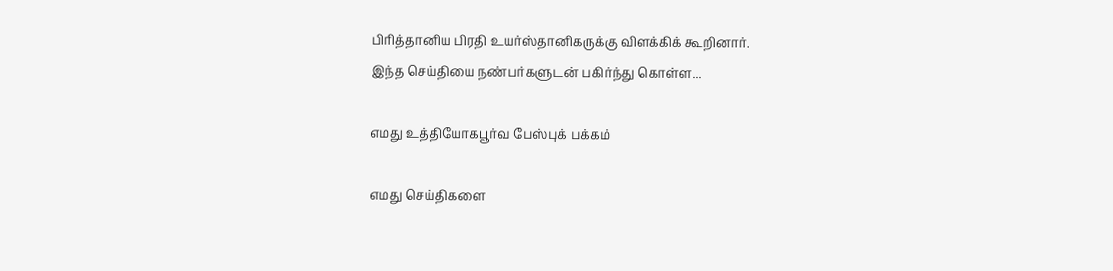பிரித்தானிய பிரதி உயர்ஸ்தானிகருக்கு விளக்கிக் கூறினார்.
இந்த செய்தியை நண்பர்களுடன் பகிர்ந்து கொள்ள...

எமது உத்தியோகபூர்வ பேஸ்புக் பக்கம்

எமது செய்திகளை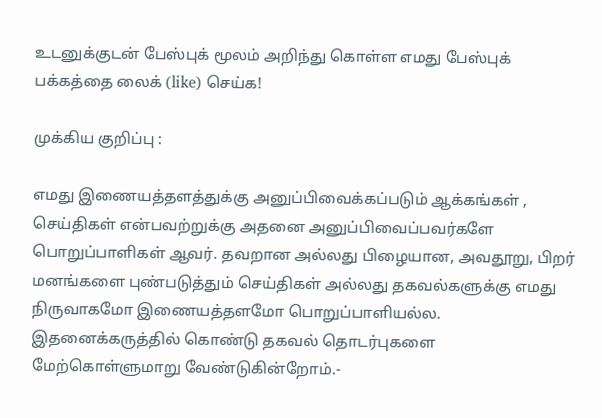உடனுக்குடன் பேஸ்புக் மூலம் அறிந்து கொள்ள எமது பேஸ்புக் பக்கத்தை லைக் (like) செய்க!

முக்கிய குறிப்பு :

எமது இணையத்தளத்துக்கு அனுப்பிவைக்கப்படும் ஆக்கங்கள் , செய்திகள் என்பவற்றுக்கு அதனை அனுப்பிவைப்பவர்களே பொறுப்பாளிகள் ஆவர். தவறான அல்லது பிழையான, அவதூறு, பிறர் மனங்களை புண்படுத்தும் செய்திகள் அல்லது தகவல்களுக்கு எமது நிருவாகமோ இணையத்தளமோ பொறுப்பாளியல்ல. இதனைக்கருத்தில் கொண்டு தகவல் தொடர்புகளை மேற்கொள்ளுமாறு வேண்டுகின்றோம்.-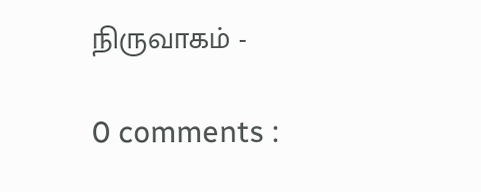நிருவாகம் -

0 comments :